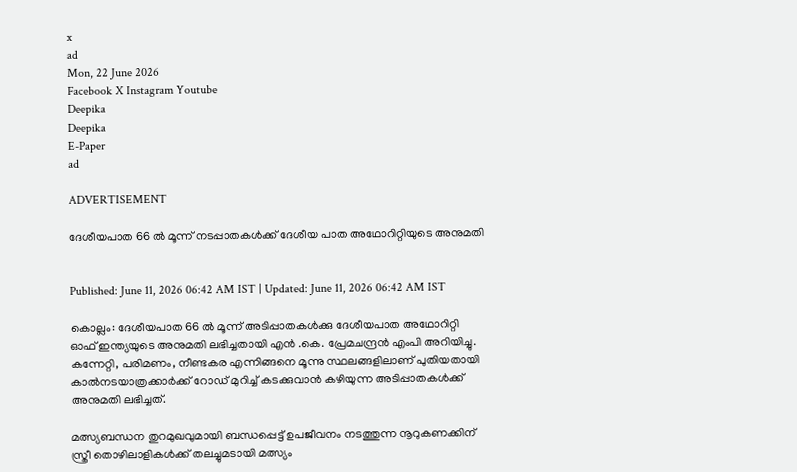x
ad
Mon, 22 June 2026
Facebook X Instagram Youtube
Deepika
Deepika
E-Paper
ad

ADVERTISEMENT

ദേശീയപാത 66 ൽ മൂന്ന് നടപ്പാതകൾക്ക് ദേശീയ പാത അഥോറിറ്റിയുടെ അനുമതി


Published: June 11, 2026 06:42 AM IST | Updated: June 11, 2026 06:42 AM IST

കൊല്ലം: ദേശീയപാത 66 ൽ മൂന്ന് അടിപ്പാതകൾക്കു ദേശീയപാത അഥോറിറ്റി ഓഫ് ഇന്ത്യയുടെ അനുമതി ലഭിച്ചതായി എൻ .കെ. പ്രേമചന്ദ്രൻ എംപി അറിയിച്ചു. കന്നേറ്റി, പരിമണം, നീണ്ടകര എന്നിങ്ങനെ മൂന്നു സ്ഥലങ്ങളിലാണ് പുതിയതായി കാൽനടയാത്രക്കാർക്ക് റോഡ് മുറിച്ച് കടക്കുവാൻ കഴിയുന്ന അടിപ്പാതകൾക്ക് അനുമതി ലഭിച്ചത്.

മത്സ്യബന്ധന തുറമുഖവുമായി ബന്ധപ്പെട്ട് ഉപജീവനം നടത്തുന്ന നൂറുകണക്കിന് സ്ത്രീ തൊഴിലാളികൾക്ക് തലച്ചുമടായി മത്സ്യം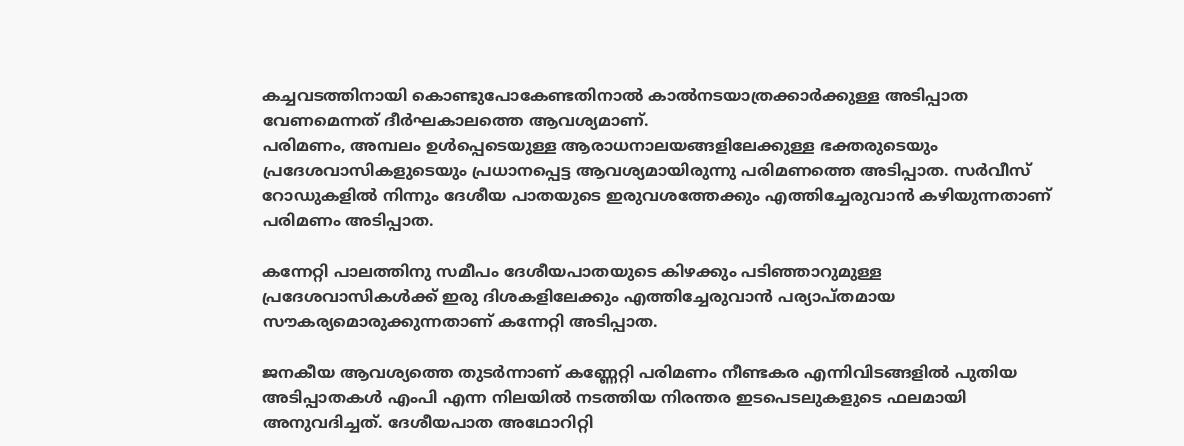കച്ചവടത്തിനായി കൊണ്ടുപോകേണ്ടതിനാൽ കാൽനടയാത്രക്കാർക്കുള്ള അടിപ്പാത വേണമെന്നത് ദീർഘകാലത്തെ ആവശ്യമാണ്.
പരിമണം, അമ്പലം ഉൾപ്പെടെയുള്ള ആരാധനാലയങ്ങളിലേക്കുള്ള ഭക്തരുടെയും പ്രദേശവാസികളുടെയും പ്രധാനപ്പെട്ട ആവശ്യമായിരുന്നു പരിമണത്തെ അടിപ്പാത. സർവീസ് റോഡുകളിൽ നിന്നും ദേശീയ പാതയുടെ ഇരുവശത്തേക്കും എത്തിച്ചേരുവാൻ കഴിയുന്നതാണ് പരിമണം അടിപ്പാത.

കന്നേറ്റി പാലത്തിനു സമീപം ദേശീയപാതയുടെ കിഴക്കും പടിഞ്ഞാറുമുള്ള പ്രദേശവാസികൾക്ക് ഇരു ദിശകളിലേക്കും എത്തിച്ചേരുവാൻ പര്യാപ്തമായ സൗകര്യമൊരുക്കുന്നതാണ് കന്നേറ്റി അടിപ്പാത.

ജനകീയ ആവശ്യത്തെ തുടർന്നാണ് കണ്ണേറ്റി പരിമണം നീണ്ടകര എന്നിവിടങ്ങളിൽ പുതിയ അടിപ്പാതകൾ എംപി എന്ന നിലയിൽ നടത്തിയ നിരന്തര ഇടപെടലുകളുടെ ഫലമായി അനുവദിച്ചത്. ദേശീയപാത അഥോറിറ്റി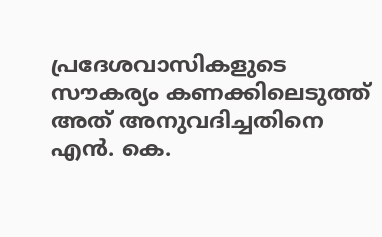പ്രദേശവാസികളുടെ സൗകര്യം കണക്കിലെടുത്ത് അത് അനുവദിച്ചതിനെ എൻ. കെ.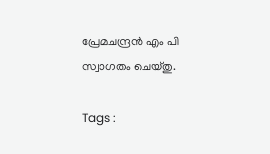പ്രേമചന്ദ്രൻ എം പി സ്വാഗതം ചെയ്തു.

Tags :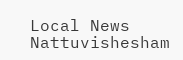Local News Nattuvishesham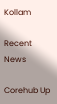Kollam

Recent News

Corehub Up